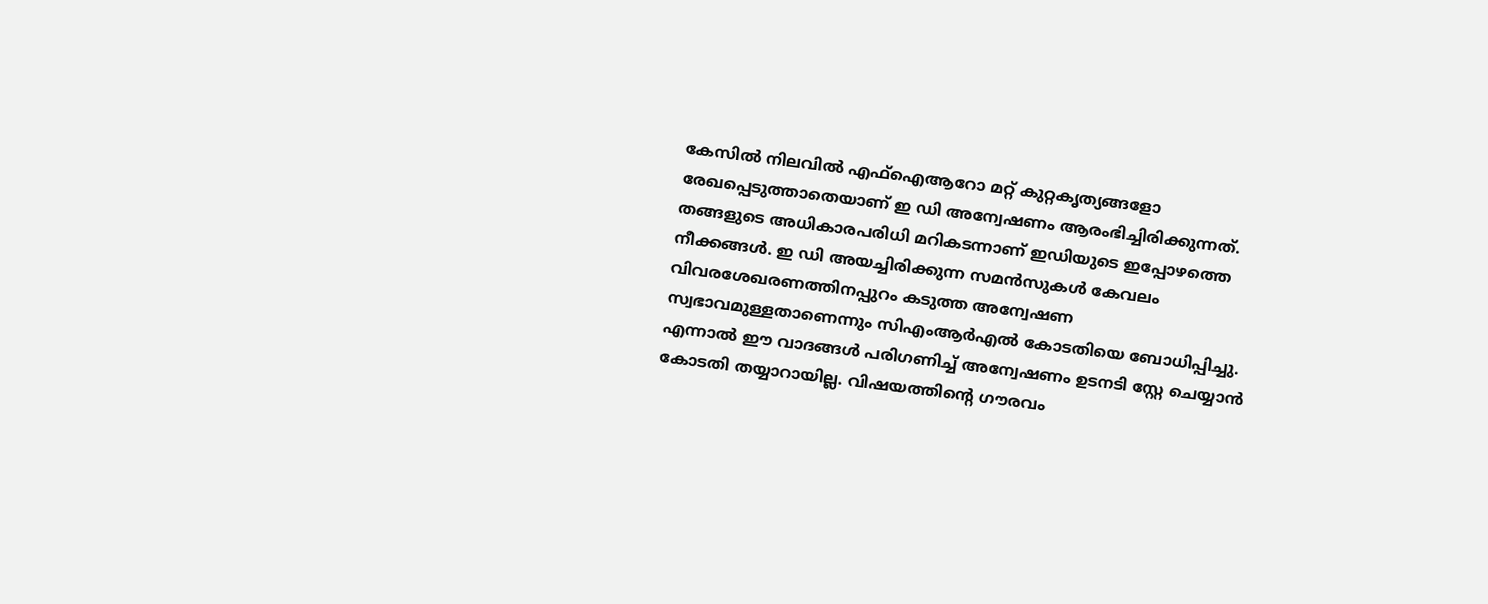കേസിൽ നിലവിൽ എഫ്ഐആറോ മറ്റ് കുറ്റകൃത്യങ്ങളോ രേഖപ്പെടുത്താതെയാണ് ഇ ഡി അന്വേഷണം ആരംഭിച്ചിരിക്കുന്നത്. തങ്ങളുടെ അധികാരപരിധി മറികടന്നാണ് ഇഡിയുടെ ഇപ്പോഴത്തെ നീക്കങ്ങൾ. ഇ ഡി അയച്ചിരിക്കുന്ന സമൻസുകൾ കേവലം വിവരശേഖരണത്തിനപ്പുറം കടുത്ത അന്വേഷണ സ്വഭാവമുള്ളതാണെന്നും സിഎംആർഎൽ കോടതിയെ ബോധിപ്പിച്ചു. എന്നാൽ ഈ വാദങ്ങൾ പരിഗണിച്ച് അന്വേഷണം ഉടനടി സ്റ്റേ ചെയ്യാൻ കോടതി തയ്യാറായില്ല. വിഷയത്തിന്റെ ഗൗരവം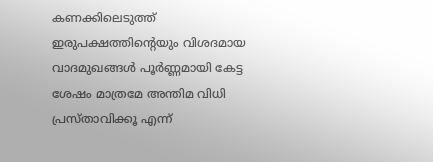കണക്കിലെടുത്ത് ഇരുപക്ഷത്തിന്റെയും വിശദമായ വാദമുഖങ്ങൾ പൂർണ്ണമായി കേട്ട ശേഷം മാത്രമേ അന്തിമ വിധി പ്രസ്താവിക്കൂ എന്ന്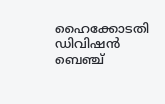ഹൈക്കോടതി ഡിവിഷൻ ബെഞ്ച്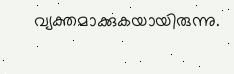വ്യക്തമാക്കുകയായിരുന്നു.